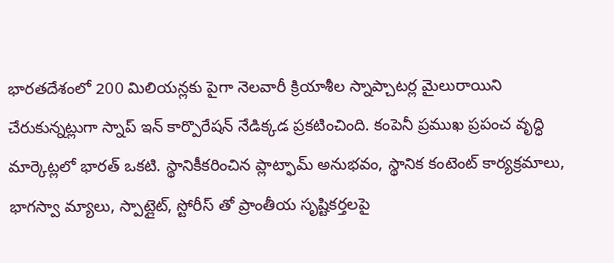భారతదేశంలో 200 మిలియన్లకు పైగా నెలవారీ క్రియాశీల స్నాప్చాటర్ల మైలురాయిని చేరుకున్నట్లుగా స్నాప్ ఇన్ కార్పొరేషన్ నేడిక్కడ ప్రకటించింది. కంపెనీ ప్రముఖ ప్రపంచ వృద్ధి మార్కెట్లలో భారత్ ఒకటి. స్థానికీకరించిన ప్లాట్ఫామ్ అనుభవం, స్థానిక కంటెంట్ కార్యక్రమాలు, భాగస్వా మ్యాలు, స్పాట్లైట్, స్టోరీస్ తో ప్రాంతీయ సృష్టికర్తలపై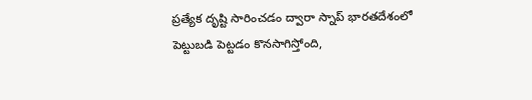ప్రత్యేక దృష్టి సారించడం ద్వారా స్నాప్ భారతదేశంలో పెట్టుబడి పెట్టడం కొనసాగిస్తోంది,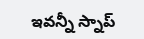ఇవన్నీ స్నాప్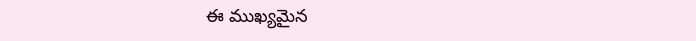ఈ ముఖ్యమైన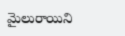మైలురాయిని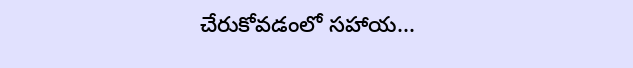చేరుకోవడంలో సహాయ...